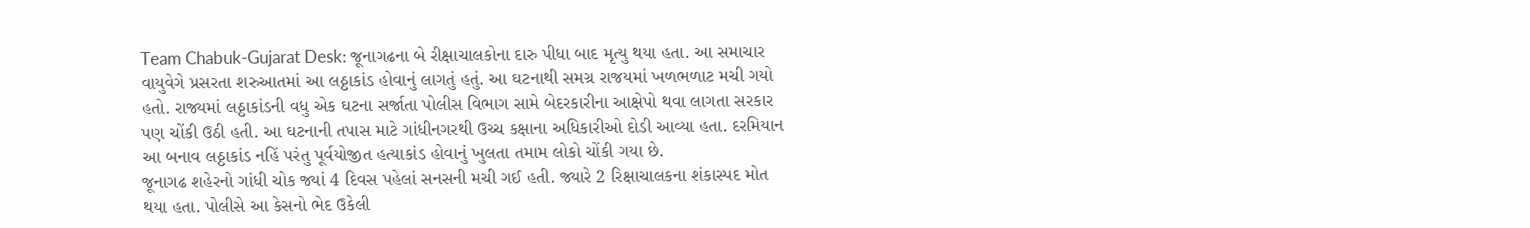Team Chabuk-Gujarat Desk: જૂનાગઢના બે રીક્ષાચાલકોના દારુ પીધા બાદ મૃત્યુ થયા હતા. આ સમાચાર વાયુવેગે પ્રસરતા શરુઆતમાં આ લઠ્ઠાકાંડ હોવાનું લાગતું હતું. આ ઘટનાથી સમગ્ર રાજયમાં ખળભળાટ મચી ગયો હતો. રાજ્યમાં લઠ્ઠાકાંડની વધુ એક ઘટના સર્જાતા પોલીસ વિભાગ સામે બેદરકારીના આક્ષેપો થવા લાગતા સરકાર પણ ચોંકી ઉઠી હતી. આ ઘટનાની તપાસ માટે ગાંધીનગરથી ઉચ્ચ કક્ષાના અધિકારીઓ દોડી આવ્યા હતા. દરમિયાન આ બનાવ લઠ્ઠાકાંડ નહિં પરંતુ પૂર્વયોજીત હત્યાકાંડ હોવાનું ખુલતા તમામ લોકો ચોંકી ગયા છે.
જૂનાગઢ શહેરનો ગાંધી ચોક જ્યાં 4 દિવસ પહેલાં સનસની મચી ગઈ હતી. જ્યારે 2 રિક્ષાચાલકના શંકાસ્પદ મોત થયા હતા. પોલીસે આ કેસનો ભેદ ઉકેલી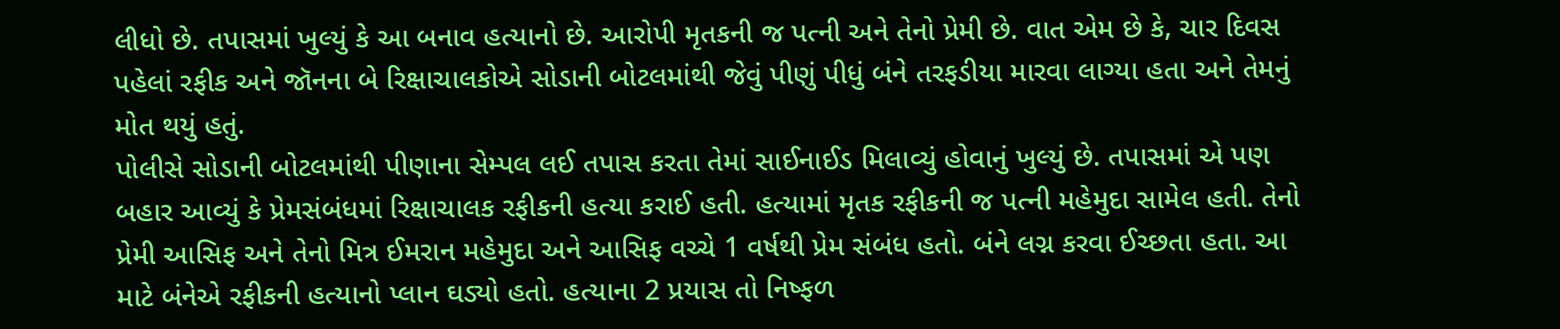લીધો છે. તપાસમાં ખુલ્યું કે આ બનાવ હત્યાનો છે. આરોપી મૃતકની જ પત્ની અને તેનો પ્રેમી છે. વાત એમ છે કે, ચાર દિવસ પહેલાં રફીક અને જૉનના બે રિક્ષાચાલકોએ સોડાની બોટલમાંથી જેવું પીણું પીધું બંને તરફડીયા મારવા લાગ્યા હતા અને તેમનું મોત થયું હતું.
પોલીસે સોડાની બોટલમાંથી પીણાના સેમ્પલ લઈ તપાસ કરતા તેમાં સાઈનાઈડ મિલાવ્યું હોવાનું ખુલ્યું છે. તપાસમાં એ પણ બહાર આવ્યું કે પ્રેમસંબંધમાં રિક્ષાચાલક રફીકની હત્યા કરાઈ હતી. હત્યામાં મૃતક રફીકની જ પત્ની મહેમુદા સામેલ હતી. તેનો પ્રેમી આસિફ અને તેનો મિત્ર ઈમરાન મહેમુદા અને આસિફ વચ્ચે 1 વર્ષથી પ્રેમ સંબંધ હતો. બંને લગ્ન કરવા ઈચ્છતા હતા. આ માટે બંનેએ રફીકની હત્યાનો પ્લાન ઘડ્યો હતો. હત્યાના 2 પ્રયાસ તો નિષ્ફળ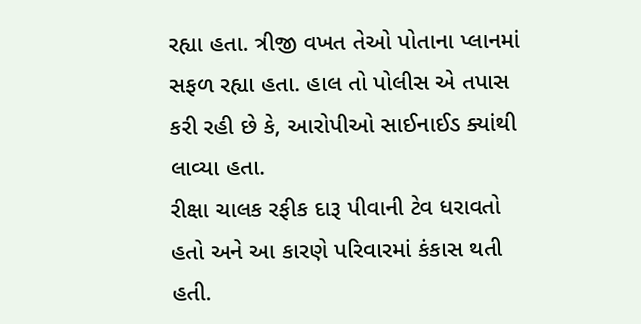રહ્યા હતા. ત્રીજી વખત તેઓ પોતાના પ્લાનમાં સફળ રહ્યા હતા. હાલ તો પોલીસ એ તપાસ કરી રહી છે કે, આરોપીઓ સાઈનાઈડ ક્યાંથી લાવ્યા હતા.
રીક્ષા ચાલક રફીક દારૂ પીવાની ટેવ ધરાવતો હતો અને આ કારણે પરિવારમાં કંકાસ થતી હતી.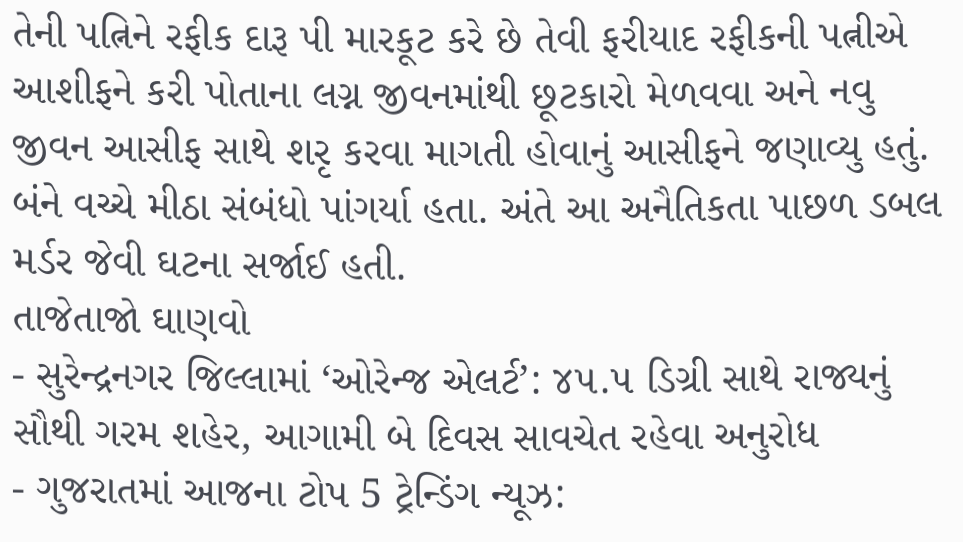તેની પત્નિને રફીક દારૂ પી મારકૂટ કરે છે તેવી ફરીયાદ રફીકની પત્નીએ આશીફને કરી પોતાના લગ્ન જીવનમાંથી છૂટકારો મેળવવા અને નવુ જીવન આસીફ સાથે શરૃ કરવા માગતી હોવાનું આસીફને જણાવ્યુ હતું. બંને વચ્ચે મીઠા સંબંધો પાંગર્યા હતા. અંતે આ અનૈતિકતા પાછળ ડબલ મર્ડર જેવી ઘટના સર્જાઈ હતી.
તાજેતાજો ઘાણવો
- સુરેન્દ્રનગર જિલ્લામાં ‘ઓરેન્જ એલર્ટ’: ૪૫.૫ ડિગ્રી સાથે રાજ્યનું સૌથી ગરમ શહેર, આગામી બે દિવસ સાવચેત રહેવા અનુરોધ
- ગુજરાતમાં આજના ટોપ 5 ટ્રેન્ડિંગ ન્યૂઝ: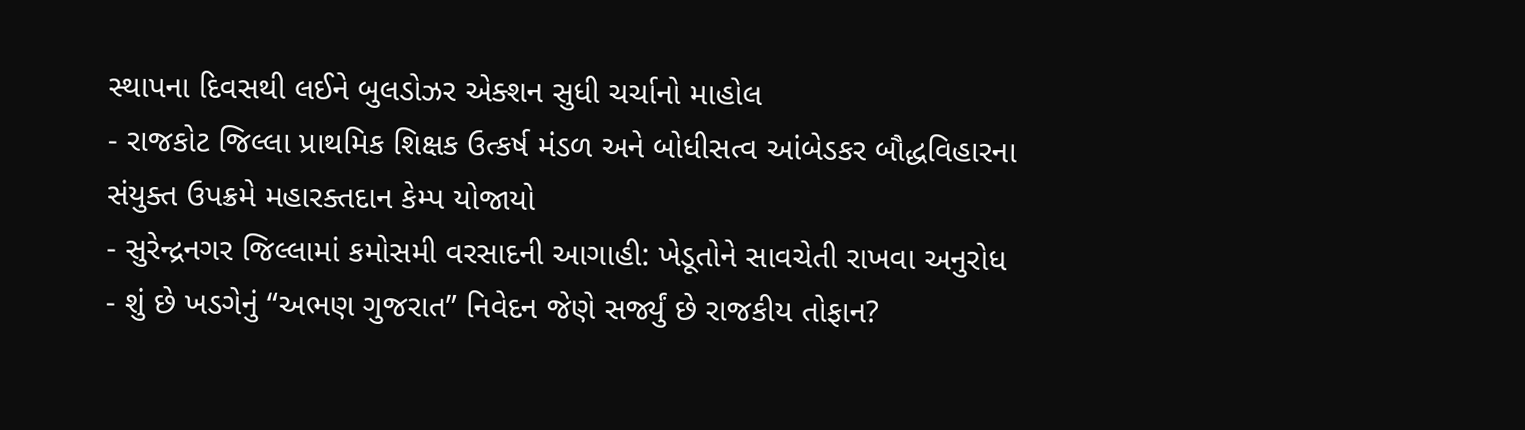સ્થાપના દિવસથી લઈને બુલડોઝર એક્શન સુધી ચર્ચાનો માહોલ
- રાજકોટ જિલ્લા પ્રાથમિક શિક્ષક ઉત્કર્ષ મંડળ અને બોધીસત્વ આંબેડકર બૌદ્ધવિહારના સંયુક્ત ઉપક્રમે મહારક્તદાન કેમ્પ યોજાયો
- સુરેન્દ્રનગર જિલ્લામાં કમોસમી વરસાદની આગાહી: ખેડૂતોને સાવચેતી રાખવા અનુરોધ
- શું છે ખડગેનું “અભણ ગુજરાત” નિવેદન જેણે સર્જ્યું છે રાજકીય તોફાન?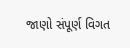જાણો સંપૂર્ણ વિગત